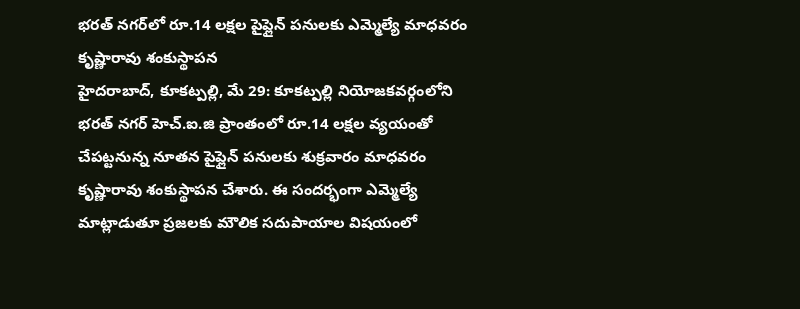భరత్ నగర్‌లో రూ.14 లక్షల పైప్లైన్ పనులకు ఎమ్మెల్యే మాధవరం కృష్ణారావు శంకుస్థాపన
హైదరాబాద్, కూకట్పల్లి, మే 29: కూకట్పల్లి నియోజకవర్గంలోని భరత్ నగర్ హెచ్.ఐ.జి ప్రాంతంలో రూ.14 లక్షల వ్యయంతో చేపట్టనున్న నూతన పైప్లైన్ పనులకు శుక్రవారం మాధవరం కృష్ణారావు శంకుస్థాపన చేశారు. ఈ సందర్భంగా ఎమ్మెల్యే మాట్లాడుతూ ప్రజలకు మౌలిక సదుపాయాల విషయంలో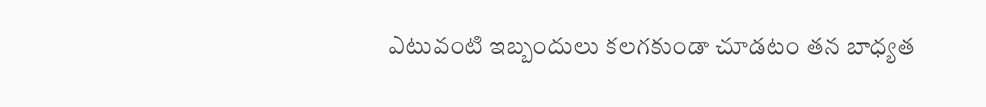ఎటువంటి ఇబ్బందులు కలగకుండా చూడటం తన బాధ్యత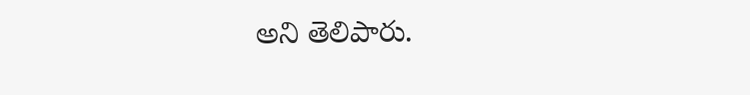అని తెలిపారు.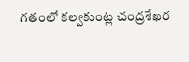గతంలో కల్వకుంట్ల చంద్రశేఖర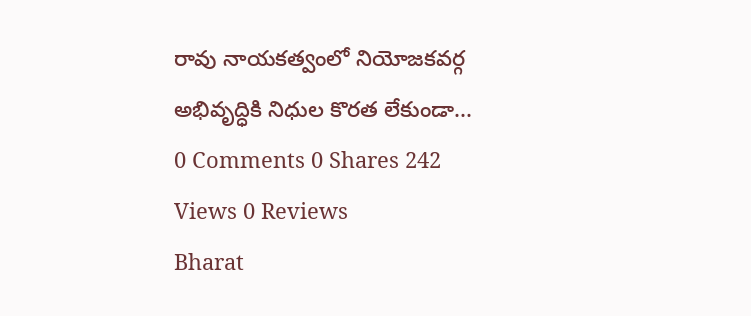రావు నాయకత్వంలో నియోజకవర్గ అభివృద్ధికి నిధుల కొరత లేకుండా...
0 Comments 0 Shares 242 Views 0 Reviews
Bharat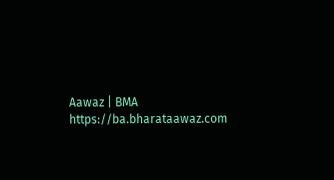Aawaz | BMA https://ba.bharataawaz.com